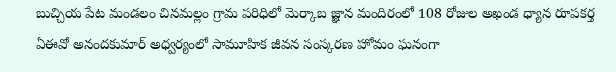బుచ్చియ పేట మండలం చినమల్లం గ్రామ పరిధిలో మెర్కాబ జ్ఞాన మందిరంలో 108 రోజుల అఖండ ధ్యాన రూపకర్త ఏఈవో అనందకుమార్ అధ్వర్యంలో సామూహిక జీవన సంస్కరణ హోమం ఘనంగా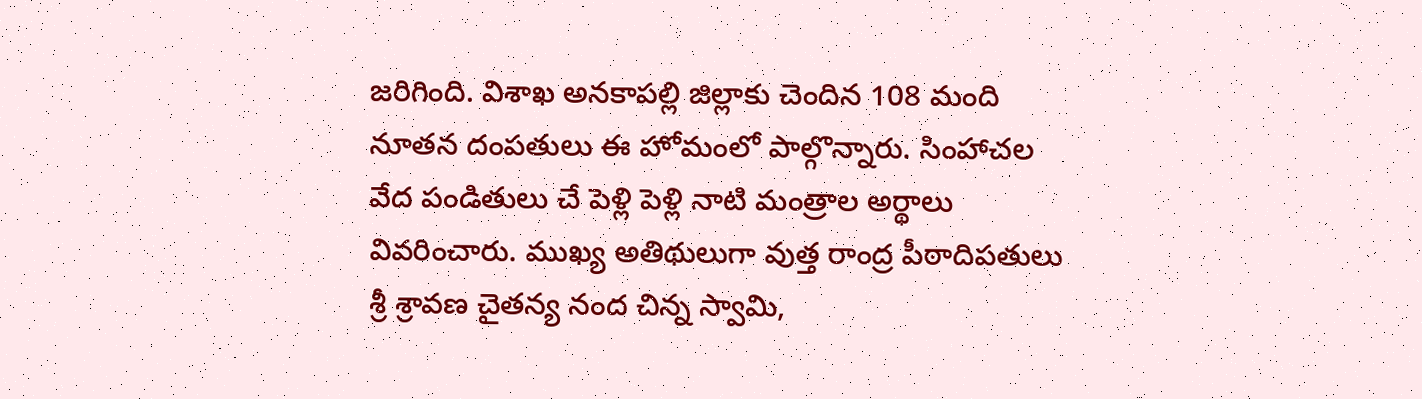జరిగింది. విశాఖ అనకాపల్లి జిల్లాకు చెందిన 108 మంది నూతన దంపతులు ఈ హోమంలో పాల్గొన్నారు. సింహాచల వేద పండితులు చే పెళ్లి పెళ్లి నాటి మంత్రాల అర్థాలు వివరించారు. ముఖ్య అతిథులుగా వుత్త రాంద్ర పీఠాదిపతులు శ్రీ శ్రావణ చైతన్య నంద చిన్న స్వామి,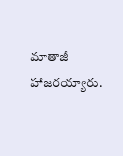మాతాజీ హాజరయ్యారు.